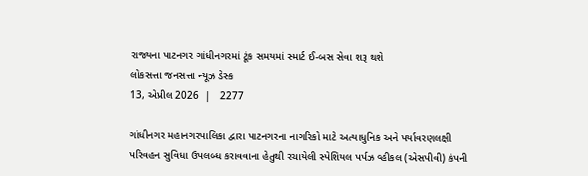રાજ્યના પાટનગર ગાંધીનગરમાં ટૂંક સમયમાં સ્માર્ટ ઈ-બસ સેવા શરૂ થશે
લોકસત્તા જનસત્તા ન્યૂઝ ડેસ્ક
13, એપ્રીલ 2026  |   2277

ગાંધીનગર મહાનગરપાલિકા દ્વારા પાટનગરના નાગરિકો માટે અત્યાધુનિક અને પર્યાવરણલક્ષી પરિવહન સુવિધા ઉપલબ્ધ કરાવવાના હેતુથી રચાયેલી સ્પેશિયલ પર્પઝ વ્હીકલ (એસપીવી) કંપની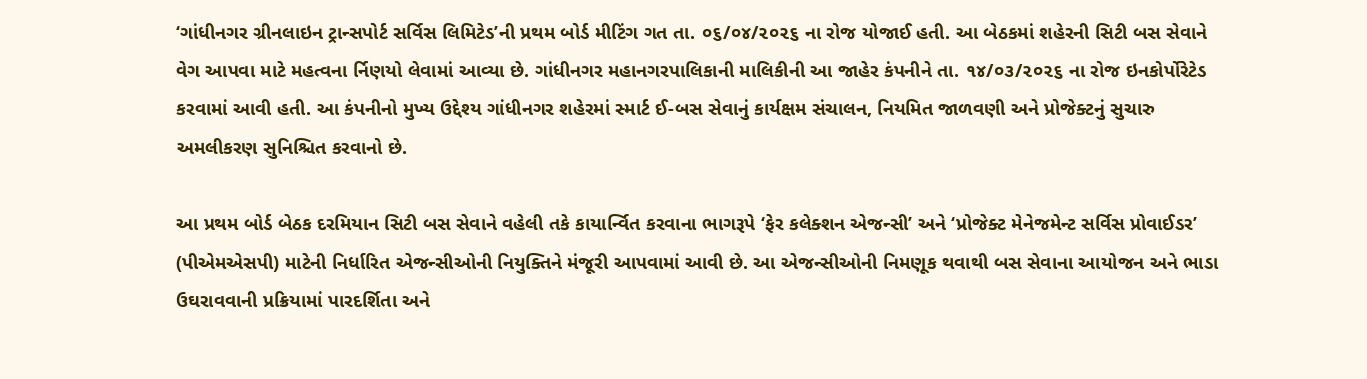‘ગાંધીનગર ગ્રીનલાઇન ટ્રાન્સપોર્ટ સર્વિસ લિમિટેડ’ની પ્રથમ બોર્ડ મીટિંગ ગત તા. ૦૬/૦૪/૨૦૨૬ ના રોજ યોજાઈ હતી. આ બેઠકમાં શહેરની સિટી બસ સેવાને વેગ આપવા માટે મહત્વના ર્નિણયો લેવામાં આવ્યા છે. ગાંધીનગર મહાનગરપાલિકાની માલિકીની આ જાહેર કંપનીને તા. ૧૪/૦૩/૨૦૨૬ ના રોજ ઇનકોર્પોરેટેડ કરવામાં આવી હતી. આ કંપનીનો મુખ્ય ઉદ્દેશ્ય ગાંધીનગર શહેરમાં સ્માર્ટ ઈ-બસ સેવાનું કાર્યક્ષમ સંચાલન, નિયમિત જાળવણી અને પ્રોજેક્ટનું સુચારુ અમલીકરણ સુનિશ્ચિત કરવાનો છે.

આ પ્રથમ બોર્ડ બેઠક દરમિયાન સિટી બસ સેવાને વહેલી તકે કાયાર્ન્વિત કરવાના ભાગરૂપે ‘ફેર કલેક્શન એજન્સી’ અને ‘પ્રોજેક્ટ મેનેજમેન્ટ સર્વિસ પ્રોવાઈડર’ (પીએમએસપી) માટેની નિર્ધારિત એજન્સીઓની નિયુક્તિને મંજૂરી આપવામાં આવી છે. આ એજન્સીઓની નિમણૂક થવાથી બસ સેવાના આયોજન અને ભાડા ઉઘરાવવાની પ્રક્રિયામાં પારદર્શિતા અને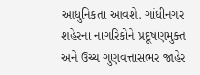આધુનિકતા આવશે. ગાંધીનગર શહેરના નાગરિકોને પ્રદૂષણમુક્ત અને ઉચ્ચ ગુણવત્તાસભર જાહેર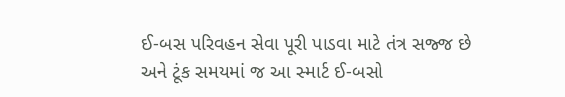ઈ-બસ પરિવહન સેવા પૂરી પાડવા માટે તંત્ર સજ્જ છે અને ટૂંક સમયમાં જ આ સ્માર્ટ ઈ-બસો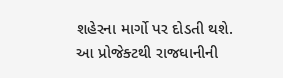શહેરના માર્ગો પર દોડતી થશે. આ પ્રોજેક્ટથી રાજધાનીની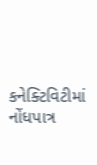કનેક્ટિવિટીમાં નોંધપાત્ર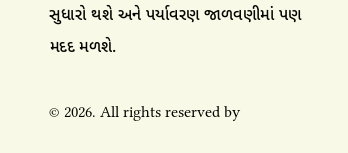સુધારો થશે અને પર્યાવરણ જાળવણીમાં પણ મદદ મળશે.

© 2026. All rights reserved by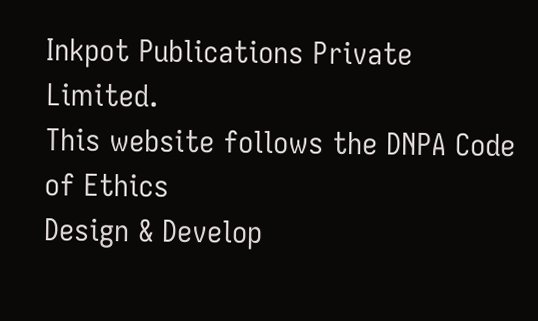Inkpot Publications Private Limited.
This website follows the DNPA Code of Ethics
Design & Develop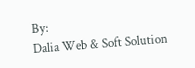By:
Dalia Web & Soft Solution